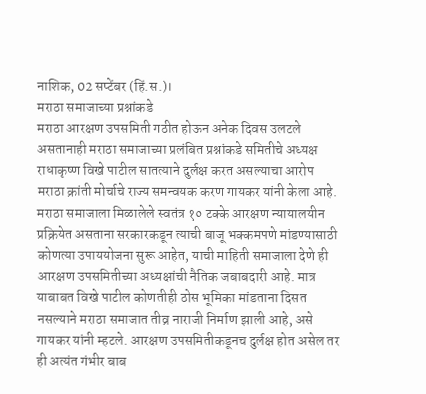नाशिक, 02 सप्टेंबर (हिं.स.)।
मराठा समाजाच्या प्रश्नांकडे
मराठा आरक्षण उपसमिती गठीत होऊन अनेक दिवस उलटले असतानाही मराठा समाजाच्या प्रलंबित प्रश्नांकडे समितीचे अध्यक्ष राधाकृष्ण विखे पाटील सातत्याने दुर्लक्ष करत असल्याचा आरोप मराठा क्रांती मोर्चाचे राज्य समन्वयक करण गायकर यांनी केला आहे.
मराठा समाजाला मिळालेले स्वतंत्र १० टक्के आरक्षण न्यायालयीन प्रक्रियेत असताना सरकारकडून त्याची बाजू भक्कमपणे मांडण्यासाठी कोणत्या उपाययोजना सुरू आहेत, याची माहिती समाजाला देणे ही आरक्षण उपसमितीच्या अध्यक्षांची नैतिक जबाबदारी आहे. मात्र याबाबत विखे पाटील कोणतीही ठोस भूमिका मांडताना दिसत नसल्याने मराठा समाजात तीव्र नाराजी निर्माण झाली आहे, असे गायकर यांनी म्हटले. आरक्षण उपसमितीकडूनच दुर्लक्ष होत असेल तर ही अत्यंत गंभीर बाब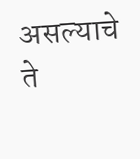असल्याचे ते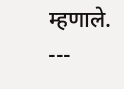म्हणाले.
---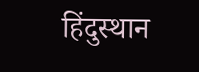हिंदुस्थान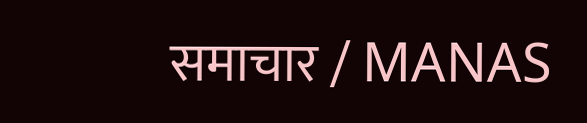समाचार / MANAS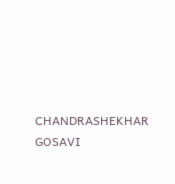CHANDRASHEKHAR GOSAVI